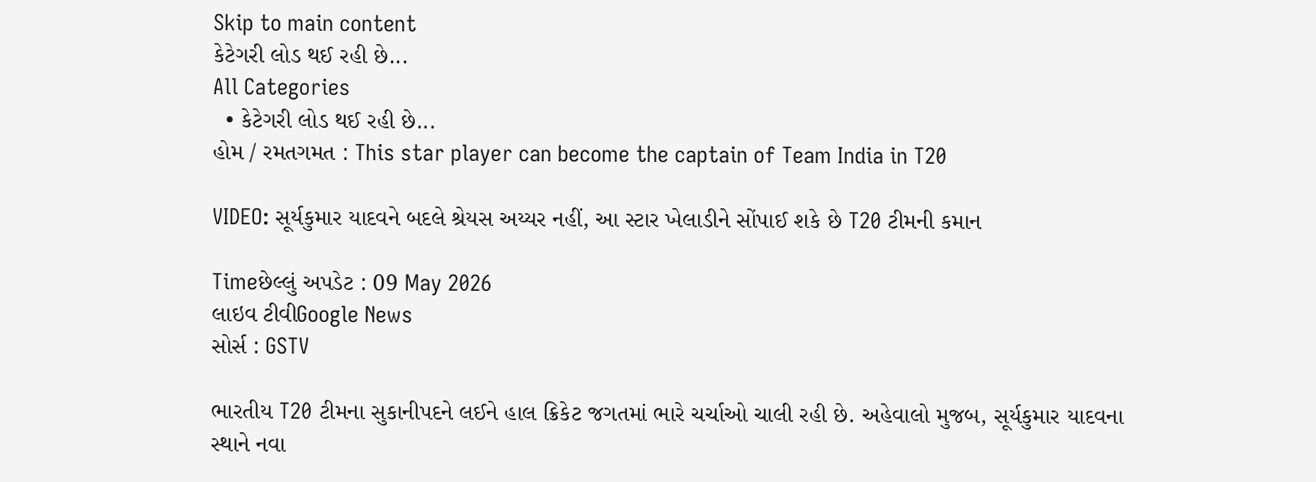Skip to main content
કેટેગરી લોડ થઈ રહી છે...
All Categories
  • કેટેગરી લોડ થઈ રહી છે...
હોમ / રમતગમત : This star player can become the captain of Team India in T20

VIDEO: સૂર્યકુમાર યાદવને બદલે શ્રેયસ અય્યર નહીં, આ સ્ટાર ખેલાડીને સોંપાઈ શકે છે T20 ટીમની કમાન

Timeછેલ્લું અપડેટ : 09 May 2026
લાઇવ ટીવીGoogle News
સોર્સ : GSTV

ભારતીય T20 ટીમના સુકાનીપદને લઈને હાલ ક્રિકેટ જગતમાં ભારે ચર્ચાઓ ચાલી રહી છે. અહેવાલો મુજબ, સૂર્યકુમાર યાદવના સ્થાને નવા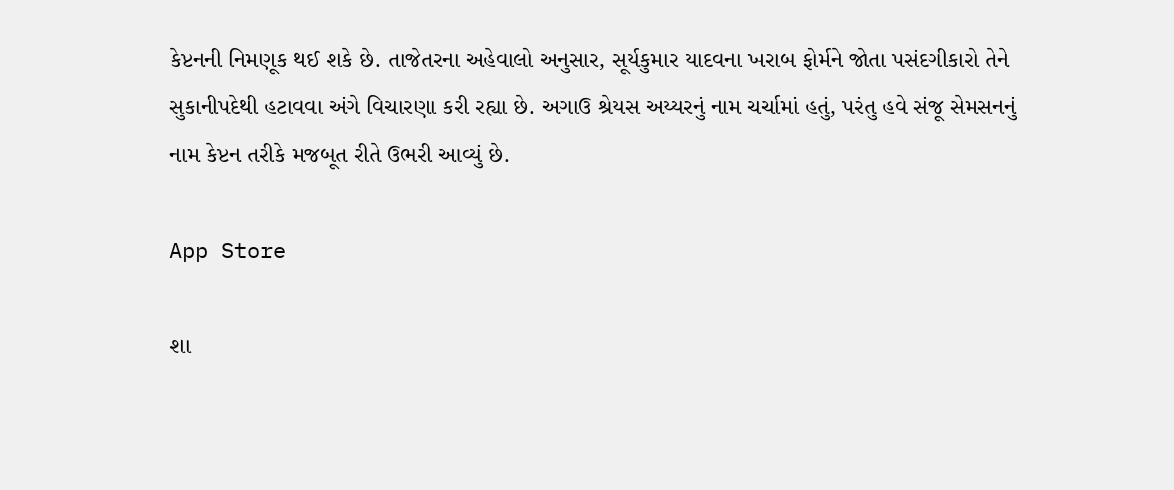કેપ્ટનની નિમણૂક થઈ શકે છે. તાજેતરના અહેવાલો અનુસાર, સૂર્યકુમાર યાદવના ખરાબ ફોર્મને જોતા પસંદગીકારો તેને સુકાનીપદેથી હટાવવા અંગે વિચારણા કરી રહ્યા છે. અગાઉ શ્રેયસ અય્યરનું નામ ચર્ચામાં હતું, પરંતુ હવે સંજૂ સેમસનનું નામ કેપ્ટન તરીકે મજબૂત રીતે ઉભરી આવ્યું છે.

App Store

શા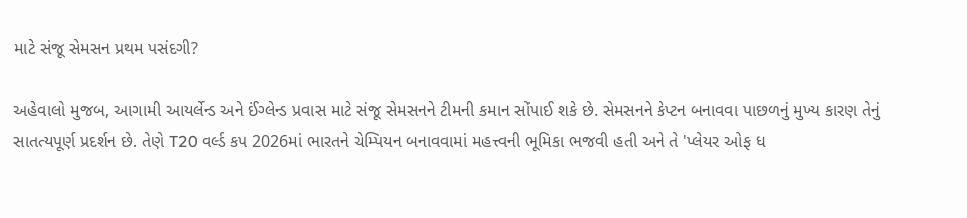માટે સંજૂ સેમસન પ્રથમ પસંદગી?

અહેવાલો મુજબ, આગામી આયર્લેન્ડ અને ઈંગ્લેન્ડ પ્રવાસ માટે સંજૂ સેમસનને ટીમની કમાન સોંપાઈ શકે છે. સેમસનને કેપ્ટન બનાવવા પાછળનું મુખ્ય કારણ તેનું સાતત્યપૂર્ણ પ્રદર્શન છે. તેણે T20 વર્લ્ડ કપ 2026માં ભારતને ચેમ્પિયન બનાવવામાં મહત્ત્વની ભૂમિકા ભજવી હતી અને તે 'પ્લેયર ઓફ ધ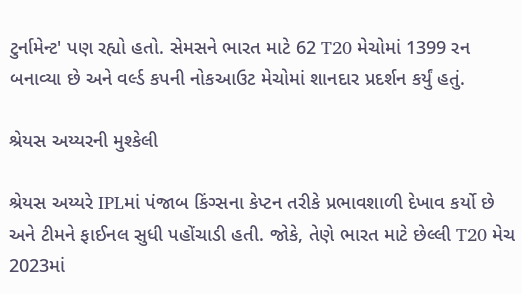ટુર્નામેન્ટ' પણ રહ્યો હતો. સેમસને ભારત માટે 62 T20 મેચોમાં 1399 રન બનાવ્યા છે અને વર્લ્ડ કપની નોકઆઉટ મેચોમાં શાનદાર પ્રદર્શન કર્યું હતું.

શ્રેયસ અય્યરની મુશ્કેલી

શ્રેયસ અય્યરે IPLમાં પંજાબ કિંગ્સના કેપ્ટન તરીકે પ્રભાવશાળી દેખાવ કર્યો છે અને ટીમને ફાઈનલ સુધી પહોંચાડી હતી. જોકે, તેણે ભારત માટે છેલ્લી T20 મેચ 2023માં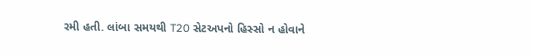રમી હતી. લાંબા સમયથી T20 સેટઅપનો હિસ્સો ન હોવાને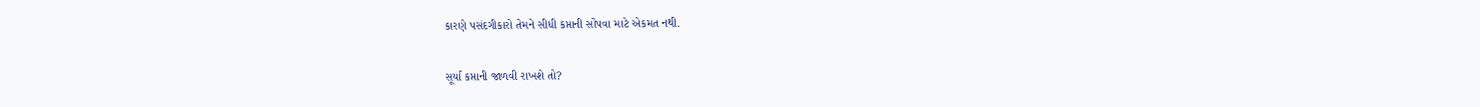કારણે પસંદગીકારો તેમને સીધી કપ્તાની સોંપવા માટે એકમત નથી.

સૂર્યા કપ્તાની જાળવી રાખશે તો?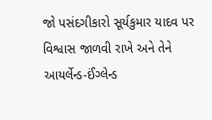જો પસંદગીકારો સૂર્યકુમાર યાદવ પર વિશ્વાસ જાળવી રાખે અને તેને આયર્લેન્ડ-ઈંગ્લેન્ડ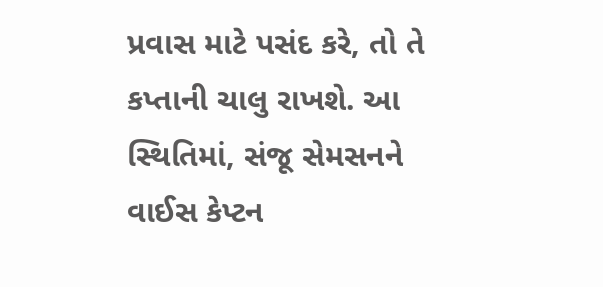પ્રવાસ માટે પસંદ કરે, તો તે કપ્તાની ચાલુ રાખશે. આ સ્થિતિમાં, સંજૂ સેમસનને વાઈસ કેપ્ટન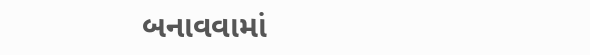બનાવવામાં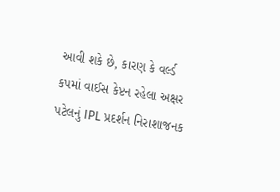આવી શકે છે, કારણ કે વર્લ્ડ કપમાં વાઈસ કેપ્ટન રહેલા અક્ષર પટેલનું IPL પ્રદર્શન નિરાશાજનક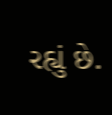રહ્યું છે.